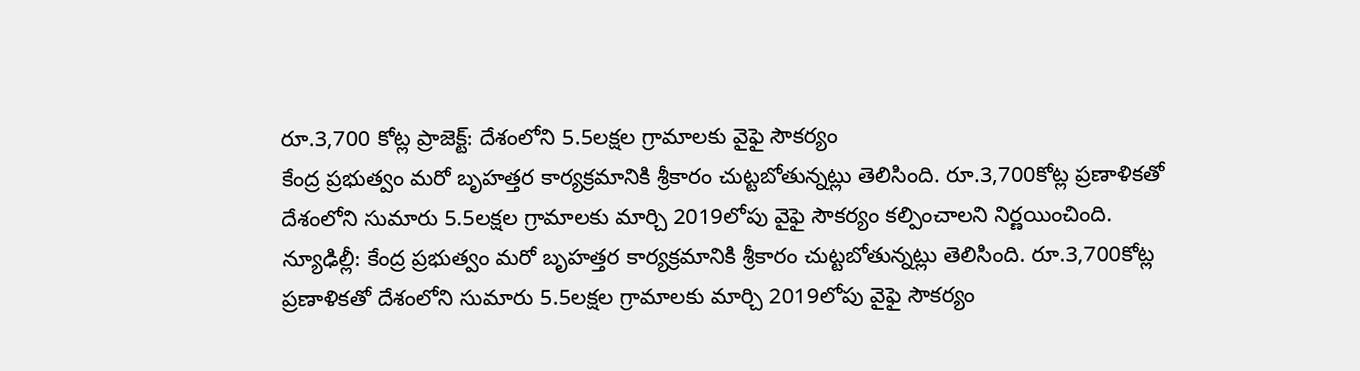రూ.3,700 కోట్ల ప్రాజెక్ట్: దేశంలోని 5.5లక్షల గ్రామాలకు వైఫై సౌకర్యం
కేంద్ర ప్రభుత్వం మరో బృహత్తర కార్యక్రమానికి శ్రీకారం చుట్టబోతున్నట్లు తెలిసింది. రూ.3,700కోట్ల ప్రణాళికతో దేశంలోని సుమారు 5.5లక్షల గ్రామాలకు మార్చి 2019లోపు వైఫై సౌకర్యం కల్పించాలని నిర్ణయించింది.
న్యూఢిల్లీ: కేంద్ర ప్రభుత్వం మరో బృహత్తర కార్యక్రమానికి శ్రీకారం చుట్టబోతున్నట్లు తెలిసింది. రూ.3,700కోట్ల ప్రణాళికతో దేశంలోని సుమారు 5.5లక్షల గ్రామాలకు మార్చి 2019లోపు వైఫై సౌకర్యం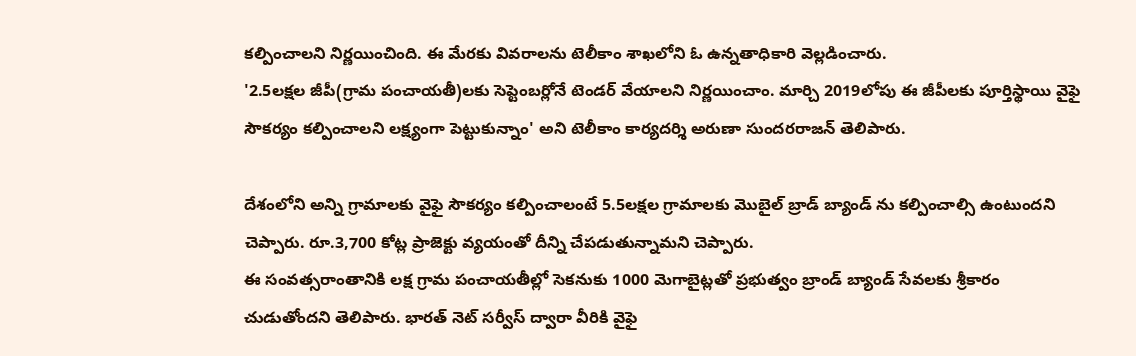కల్పించాలని నిర్ణయించింది. ఈ మేరకు వివరాలను టెలీకాం శాఖలోని ఓ ఉన్నతాధికారి వెల్లడించారు.
'2.5లక్షల జీపీ(గ్రామ పంచాయతీ)లకు సెప్టెంబర్లోనే టెండర్ వేయాలని నిర్ణయించాం. మార్చి 2019లోపు ఈ జీపీలకు పూర్తిస్థాయి వైఫై సౌకర్యం కల్పించాలని లక్ష్యంగా పెట్టుకున్నాం' అని టెలీకాం కార్యదర్శి అరుణా సుందరరాజన్ తెలిపారు.

దేశంలోని అన్ని గ్రామాలకు వైఫై సౌకర్యం కల్పించాలంటే 5.5లక్షల గ్రామాలకు మొబైల్ బ్రాడ్ బ్యాండ్ ను కల్పించాల్సి ఉంటుందని చెప్పారు. రూ.3,700 కోట్ల ప్రాజెక్టు వ్యయంతో దీన్ని చేపడుతున్నామని చెప్పారు.
ఈ సంవత్సరాంతానికి లక్ష గ్రామ పంచాయతీల్లో సెకనుకు 1000 మెగాబైట్లతో ప్రభుత్వం బ్రాండ్ బ్యాండ్ సేవలకు శ్రీకారం చుడుతోందని తెలిపారు. భారత్ నెట్ సర్వీస్ ద్వారా వీరికి వైఫై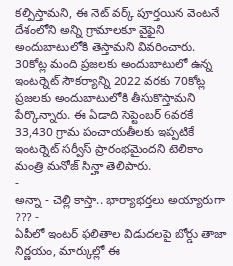కల్పిస్తామని, ఈ నెట్ వర్క్ పూర్తయిన వెంటనే దేశంలోని అన్ని గ్రామాలకూ వైఫైని అందుబాటులోకి తెస్తామని వివరించారు.
30కోట్ల మంది ప్రజలకు అందుబాటులో ఉన్న ఇంటర్నెట్ సౌకర్యాన్ని 2022 వరకు 70కోట్ల ప్రజలకు అందుబాటులోకి తీసుకొస్తామని పేర్కొన్నారు. ఈ ఏడాది సెప్టెంబర్ 6వరకే 33,430 గ్రామ పంచాయతీలకు ఇప్పటికే ఇంటర్నెట్ సర్వీస్ ప్రారంభమైందని టెలికాం మంత్రి మనోజ్ సిన్హా తెలిపారు.
-
అన్నా - చెల్లి కాస్తా.. భార్యాభర్తలు అయ్యారుగా ??? -
ఏపీలో ఇంటర్ ఫలితాల విడుదలపై బోర్డు తాజా నిర్ణయం, మార్కుల్లో ఈ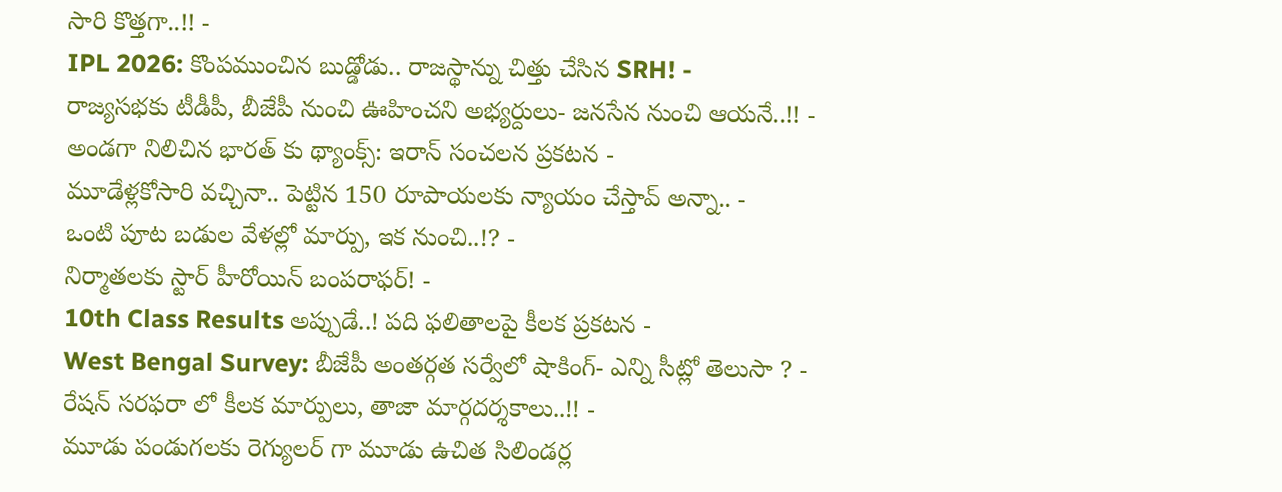సారి కొత్తగా..!! -
IPL 2026: కొంపముంచిన బుడ్డోడు.. రాజస్థాన్ను చిత్తు చేసిన SRH! -
రాజ్యసభకు టీడీపీ, బీజేపీ నుంచి ఊహించని అభ్యర్దులు- జనసేన నుంచి ఆయనే..!! -
అండగా నిలిచిన భారత్ కు థ్యాంక్స్: ఇరాన్ సంచలన ప్రకటన -
మూడేళ్లకోసారి వచ్చినా.. పెట్టిన 150 రూపాయలకు న్యాయం చేస్తావ్ అన్నా.. -
ఒంటి పూట బడుల వేళల్లో మార్పు, ఇక నుంచి..!? -
నిర్మాతలకు స్టార్ హీరోయిన్ బంపరాఫర్! -
10th Class Results అప్పుడే..! పది ఫలితాలపై కీలక ప్రకటన -
West Bengal Survey: బీజేపీ అంతర్గత సర్వేలో షాకింగ్- ఎన్ని సీట్లో తెలుసా ? -
రేషన్ సరఫరా లో కీలక మార్పులు, తాజా మార్గదర్శకాలు..!! -
మూడు పండుగలకు రెగ్యులర్ గా మూడు ఉచిత సిలిండర్ల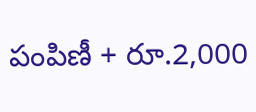పంపిణీ + రూ.2,000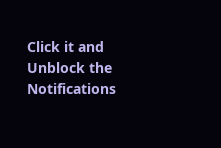Click it and Unblock the Notifications